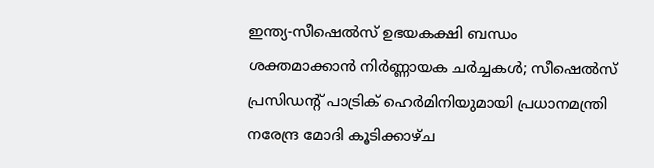ഇന്ത്യ-സീഷെൽസ് ഉഭയകക്ഷി ബന്ധം ശക്തമാക്കാൻ നിർണ്ണായക ചർച്ചകൾ; സീഷെൽസ് പ്രസിഡന്റ് പാട്രിക് ഹെർമിനിയുമായി പ്രധാനമന്ത്രി നരേന്ദ്ര മോദി കൂടിക്കാഴ്ച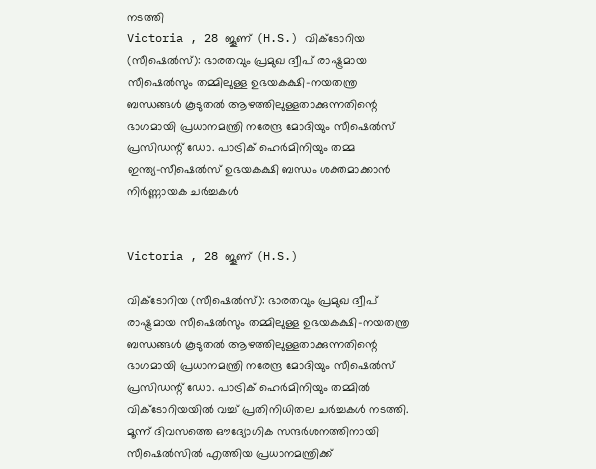നടത്തി
Victoria , 28 ജൂണ് (H.S.) വിക്ടോറിയ (സീഷെൽസ്): ഭാരതവും പ്രമുഖ ദ്വീപ് രാഷ്ട്രമായ സീഷെൽസും തമ്മിലുള്ള ഉഭയകക്ഷി-നയതന്ത്ര ബന്ധങ്ങൾ കൂടുതൽ ആഴത്തിലുള്ളതാക്കുന്നതിന്റെ ഭാഗമായി പ്രധാനമന്ത്രി നരേന്ദ്ര മോദിയും സീഷെൽസ് പ്രസിഡന്റ് ഡോ. പാട്രിക് ഹെർമിനിയും തമ്മ
ഇന്ത്യ-സീഷെൽസ് ഉഭയകക്ഷി ബന്ധം ശക്തമാക്കാൻ നിർണ്ണായക ചർച്ചകൾ


Victoria , 28 ജൂണ് (H.S.)

വിക്ടോറിയ (സീഷെൽസ്): ഭാരതവും പ്രമുഖ ദ്വീപ് രാഷ്ട്രമായ സീഷെൽസും തമ്മിലുള്ള ഉഭയകക്ഷി-നയതന്ത്ര ബന്ധങ്ങൾ കൂടുതൽ ആഴത്തിലുള്ളതാക്കുന്നതിന്റെ ഭാഗമായി പ്രധാനമന്ത്രി നരേന്ദ്ര മോദിയും സീഷെൽസ് പ്രസിഡന്റ് ഡോ. പാട്രിക് ഹെർമിനിയും തമ്മിൽ വിക്ടോറിയയിൽ വച്ച് പ്രതിനിധിതല ചർച്ചകൾ നടത്തി. മൂന്ന് ദിവസത്തെ ഔദ്യോഗിക സന്ദർശനത്തിനായി സീഷെൽസിൽ എത്തിയ പ്രധാനമന്ത്രിക്ക്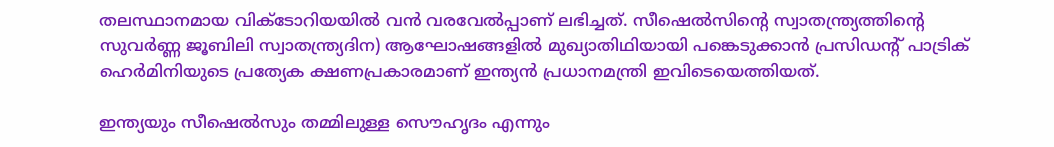തലസ്ഥാനമായ വിക്ടോറിയയിൽ വൻ വരവേൽപ്പാണ് ലഭിച്ചത്. സീഷെൽസിന്റെ സ്വാതന്ത്ര്യത്തിന്റെ സുവർണ്ണ ജൂബിലി സ്വാതന്ത്ര്യദിന) ആഘോഷങ്ങളിൽ മുഖ്യാതിഥിയായി പങ്കെടുക്കാൻ പ്രസിഡന്റ് പാട്രിക് ഹെർമിനിയുടെ പ്രത്യേക ക്ഷണപ്രകാരമാണ് ഇന്ത്യൻ പ്രധാനമന്ത്രി ഇവിടെയെത്തിയത്.

ഇന്ത്യയും സീഷെൽസും തമ്മിലുള്ള സൌഹൃദം എന്നും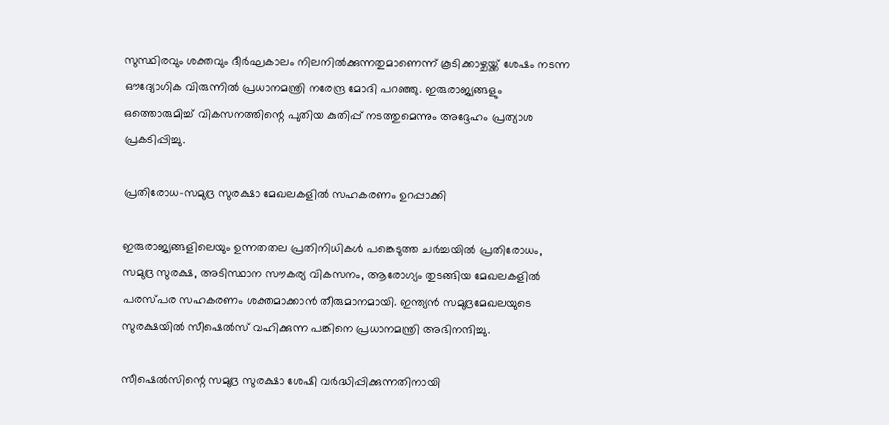സുസ്ഥിരവും ശക്തവും ദീർഘകാലം നിലനിൽക്കുന്നതുമാണെന്ന് കൂടിക്കാഴ്ചയ്ക്ക് ശേഷം നടന്ന ഔദ്യോഗിക വിരുന്നിൽ പ്രധാനമന്ത്രി നരേന്ദ്ര മോദി പറഞ്ഞു. ഇരുരാജ്യങ്ങളും ഒത്തൊരുമിച്ച് വികസനത്തിന്റെ പുതിയ കുതിപ്പ് നടത്തുമെന്നും അദ്ദേഹം പ്രത്യാശ പ്രകടിപ്പിച്ചു.

പ്രതിരോധ-സമുദ്ര സുരക്ഷാ മേഖലകളിൽ സഹകരണം ഉറപ്പാക്കി

ഇരുരാജ്യങ്ങളിലെയും ഉന്നതതല പ്രതിനിധികൾ പങ്കെടുത്ത ചർച്ചയിൽ പ്രതിരോധം, സമുദ്ര സുരക്ഷ, അടിസ്ഥാന സൗകര്യ വികസനം, ആരോഗ്യം തുടങ്ങിയ മേഖലകളിൽ പരസ്പര സഹകരണം ശക്തമാക്കാൻ തീരുമാനമായി. ഇന്ത്യൻ സമുദ്രമേഖലയുടെ സുരക്ഷയിൽ സീഷെൽസ് വഹിക്കുന്ന പങ്കിനെ പ്രധാനമന്ത്രി അഭിനന്ദിച്ചു.

സീഷെൽസിന്റെ സമുദ്ര സുരക്ഷാ ശേഷി വർദ്ധിപ്പിക്കുന്നതിനായി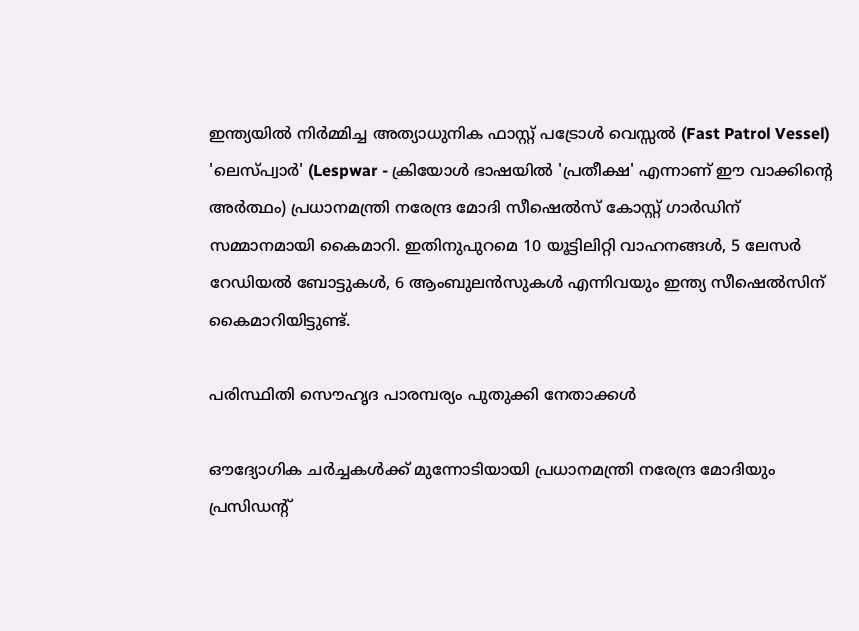ഇന്ത്യയിൽ നിർമ്മിച്ച അത്യാധുനിക ഫാസ്റ്റ് പട്രോൾ വെസ്സൽ (Fast Patrol Vessel) 'ലെസ്പ്വാർ' (Lespwar - ക്രിയോൾ ഭാഷയിൽ 'പ്രതീക്ഷ' എന്നാണ് ഈ വാക്കിന്റെ അർത്ഥം) പ്രധാനമന്ത്രി നരേന്ദ്ര മോദി സീഷെൽസ് കോസ്റ്റ് ഗാർഡിന് സമ്മാനമായി കൈമാറി. ഇതിനുപുറമെ 10 യൂട്ടിലിറ്റി വാഹനങ്ങൾ, 5 ലേസർ റേഡിയൽ ബോട്ടുകൾ, 6 ആംബുലൻസുകൾ എന്നിവയും ഇന്ത്യ സീഷെൽസിന് കൈമാറിയിട്ടുണ്ട്.

പരിസ്ഥിതി സൌഹൃദ പാരമ്പര്യം പുതുക്കി നേതാക്കൾ

ഔദ്യോഗിക ചർച്ചകൾക്ക് മുന്നോടിയായി പ്രധാനമന്ത്രി നരേന്ദ്ര മോദിയും പ്രസിഡന്റ്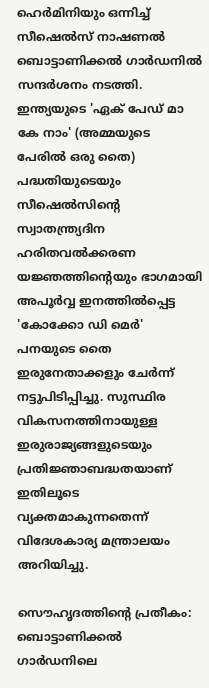ഹെർമിനിയും ഒന്നിച്ച് സീഷെൽസ് നാഷണൽ ബൊട്ടാണിക്കൽ ഗാർഡനിൽ സന്ദർശനം നടത്തി. ഇന്ത്യയുടെ 'ഏക് പേഡ് മാ കേ നാം' (അമ്മയുടെ പേരിൽ ഒരു തൈ) പദ്ധതിയുടെയും സീഷെൽസിന്റെ സ്വാതന്ത്ര്യദിന ഹരിതവൽക്കരണ യജ്ഞത്തിന്റെയും ഭാഗമായി അപൂർവ്വ ഇനത്തിൽപ്പെട്ട 'കോക്കോ ഡി മെർ' പനയുടെ തൈ ഇരുനേതാക്കളും ചേർന്ന് നട്ടുപിടിപ്പിച്ചു. സുസ്ഥിര വികസനത്തിനായുള്ള ഇരുരാജ്യങ്ങളുടെയും പ്രതിജ്ഞാബദ്ധതയാണ് ഇതിലൂടെ വ്യക്തമാകുന്നതെന്ന് വിദേശകാര്യ മന്ത്രാലയം അറിയിച്ചു.

സൌഹൃദത്തിന്റെ പ്രതീകം: ബൊട്ടാണിക്കൽ ഗാർഡനിലെ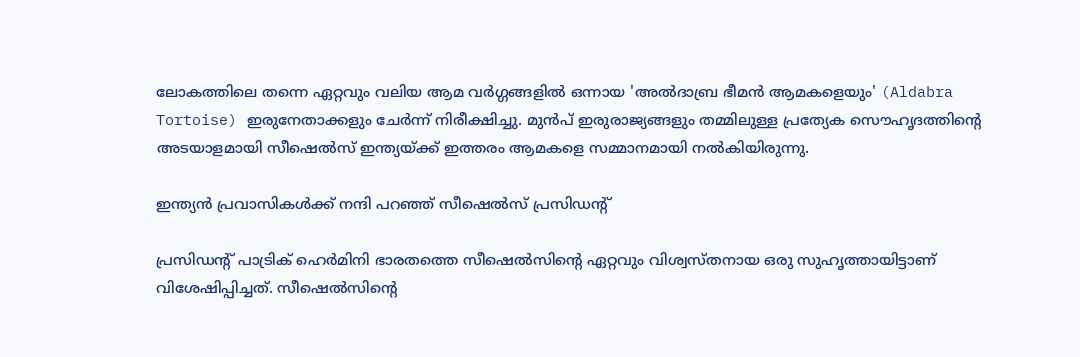ലോകത്തിലെ തന്നെ ഏറ്റവും വലിയ ആമ വർഗ്ഗങ്ങളിൽ ഒന്നായ 'അൽദാബ്ര ഭീമൻ ആമകളെയും' (Aldabra Tortoise) ഇരുനേതാക്കളും ചേർന്ന് നിരീക്ഷിച്ചു. മുൻപ് ഇരുരാജ്യങ്ങളും തമ്മിലുള്ള പ്രത്യേക സൌഹൃദത്തിന്റെ അടയാളമായി സീഷെൽസ് ഇന്ത്യയ്ക്ക് ഇത്തരം ആമകളെ സമ്മാനമായി നൽകിയിരുന്നു.

ഇന്ത്യൻ പ്രവാസികൾക്ക് നന്ദി പറഞ്ഞ് സീഷെൽസ് പ്രസിഡന്റ്

പ്രസിഡന്റ് പാട്രിക് ഹെർമിനി ഭാരതത്തെ സീഷെൽസിന്റെ ഏറ്റവും വിശ്വസ്തനായ ഒരു സുഹൃത്തായിട്ടാണ് വിശേഷിപ്പിച്ചത്. സീഷെൽസിന്റെ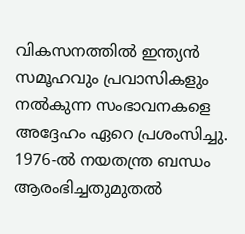വികസനത്തിൽ ഇന്ത്യൻ സമൂഹവും പ്രവാസികളും നൽകുന്ന സംഭാവനകളെ അദ്ദേഹം ഏറെ പ്രശംസിച്ചു. 1976-ൽ നയതന്ത്ര ബന്ധം ആരംഭിച്ചതുമുതൽ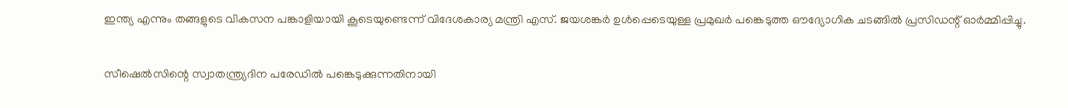ഇന്ത്യ എന്നും തങ്ങളുടെ വികസന പങ്കാളിയായി കൂടെയുണ്ടെന്ന് വിദേശകാര്യ മന്ത്രി എസ്. ജയശങ്കർ ഉൾപ്പെടെയുള്ള പ്രമുഖർ പങ്കെടുത്ത ഔദ്യോഗിക ചടങ്ങിൽ പ്രസിഡന്റ് ഓർമ്മിപ്പിച്ചു.

സീഷെൽസിന്റെ സ്വാതന്ത്ര്യദിന പരേഡിൽ പങ്കെടുക്കുന്നതിനായി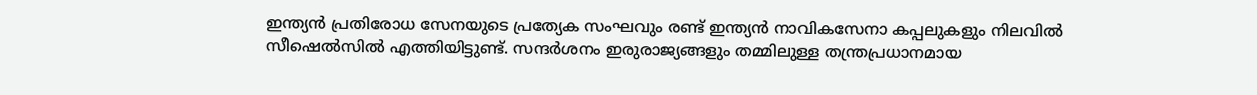ഇന്ത്യൻ പ്രതിരോധ സേനയുടെ പ്രത്യേക സംഘവും രണ്ട് ഇന്ത്യൻ നാവികസേനാ കപ്പലുകളും നിലവിൽ സീഷെൽസിൽ എത്തിയിട്ടുണ്ട്. സന്ദർശനം ഇരുരാജ്യങ്ങളും തമ്മിലുള്ള തന്ത്രപ്രധാനമായ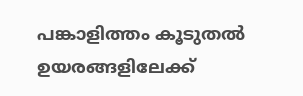പങ്കാളിത്തം കൂടുതൽ ഉയരങ്ങളിലേക്ക്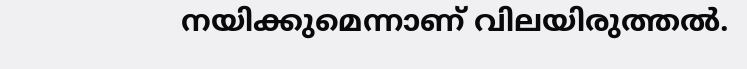നയിക്കുമെന്നാണ് വിലയിരുത്തൽ.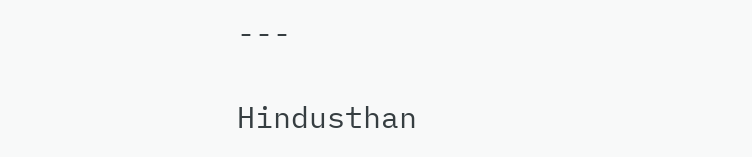---

Hindusthan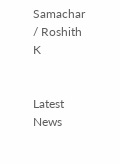Samachar / Roshith K


Latest News